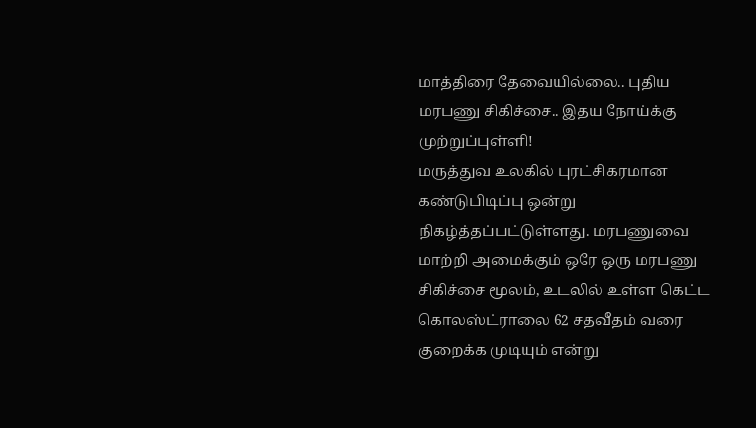மாத்திரை தேவையில்லை.. புதிய மரபணு சிகிச்சை.. இதய நோய்க்கு முற்றுப்புள்ளி!
மருத்துவ உலகில் புரட்சிகரமான கண்டுபிடிப்பு ஒன்று நிகழ்த்தப்பட்டுள்ளது. மரபணுவை மாற்றி அமைக்கும் ஒரே ஒரு மரபணு சிகிச்சை மூலம், உடலில் உள்ள கெட்ட கொலஸ்ட்ராலை 62 சதவீதம் வரை குறைக்க முடியும் என்று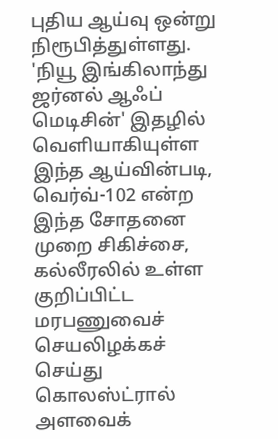புதிய ஆய்வு ஒன்று நிரூபித்துள்ளது. 'நியூ இங்கிலாந்து ஜர்னல் ஆஃப் மெடிசின்' இதழில் வெளியாகியுள்ள இந்த ஆய்வின்படி, வெர்வ்-102 என்ற இந்த சோதனை முறை சிகிச்சை, கல்லீரலில் உள்ள குறிப்பிட்ட மரபணுவைச் செயலிழக்கச் செய்து கொலஸ்ட்ரால் அளவைக்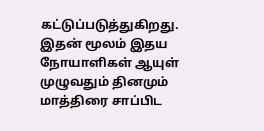கட்டுப்படுத்துகிறது.
இதன் மூலம் இதய நோயாளிகள் ஆயுள் முழுவதும் தினமும் மாத்திரை சாப்பிட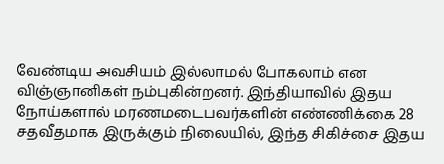வேண்டிய அவசியம் இல்லாமல் போகலாம் என விஞ்ஞானிகள் நம்புகின்றனர். இந்தியாவில் இதய நோய்களால் மரணமடைபவர்களின் எண்ணிக்கை 28 சதவீதமாக இருக்கும் நிலையில், இந்த சிகிச்சை இதய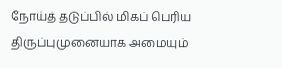நோய்த் தடுப்பில் மிகப் பெரிய திருப்புமுனையாக அமையும்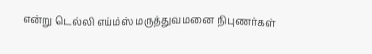என்று டெல்லி எய்ம்ஸ் மருத்துவமனை நிபுணர்கள்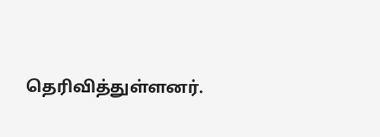தெரிவித்துள்ளனர்.